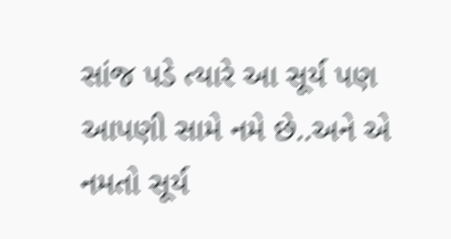સાંજ પડે ત્યારે આ સૂર્ય પણ આપણી સામે નમે છે..અને એ નમતો સૂર્ય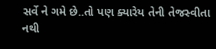સર્વે ને ગમે છે..તો પણ ક્યારેય તેની તેજસ્વીતા નથી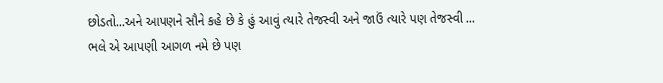છોડતો...અને આપણને સૌને કહે છે કે હું આવું ત્યારે તેજસ્વી અને જાઉં ત્યારે પણ તેજસ્વી ...
ભલે એ આપણી આગળ નમે છે પણ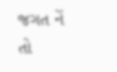જગત નેં તો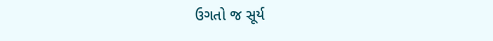ઉગતો જ સૂર્ય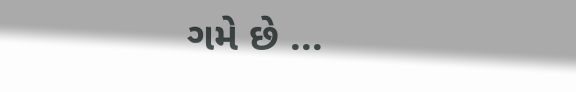ગમે છે ...